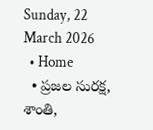Sunday, 22 March 2026
  • Home
  • ప్రజల సురక్ష, శాంతి,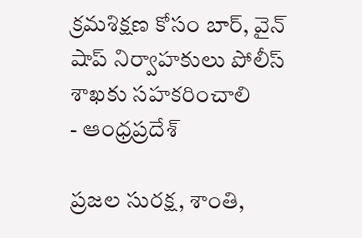క్రమశిక్షణ కోసం బార్, వైన్ షాప్ నిర్వాహకులు పోలీస్ శాఖకు సహకరించాలి
- ఆంధ్రప్రదేశ్

ప్రజల సురక్ష, శాంతి,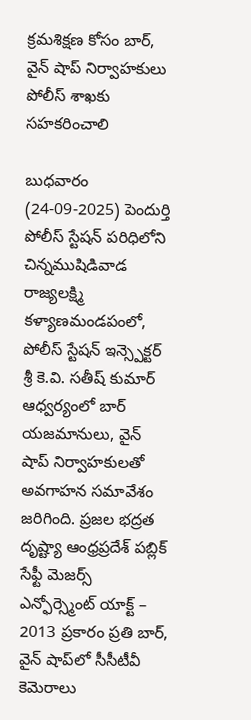క్రమశిక్షణ కోసం బార్, వైన్ షాప్ నిర్వాహకులు పోలీస్ శాఖకు సహకరించాలి

బుధవారం (24-09-2025) పెందుర్తి పోలీస్ స్టేషన్ పరిధిలోని చిన్నముషిడివాడ రాజ్యలక్ష్మి కళ్యాణమండపంలో, పోలీస్ స్టేషన్ ఇన్స్పెక్టర్ శ్రీ కె.వి. సతీష్ కుమార్ ఆధ్వర్యంలో బార్ యజమానులు, వైన్ షాప్ నిర్వాహకులతో అవగాహన సమావేశం జరిగింది. ప్రజల భద్రత దృష్ట్యా ఆంధ్రప్రదేశ్ పబ్లిక్ సేఫ్టీ మెజర్స్ ఎన్ఫోర్స్మెంట్ యాక్ట్ – 2013 ప్రకారం ప్రతి బార్, వైన్ షాప్‌లో సీసీటీవీ కెమెరాలు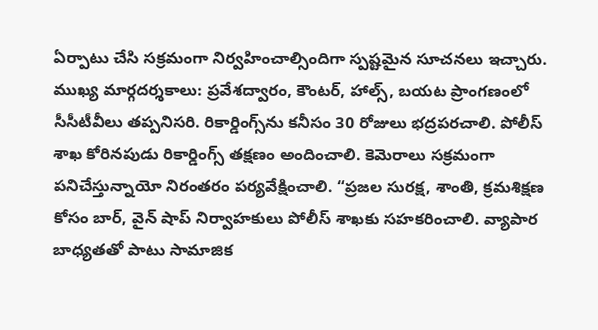ఏర్పాటు చేసి సక్రమంగా నిర్వహించాల్సిందిగా స్పష్టమైన సూచనలు ఇచ్చారు. ముఖ్య మార్గదర్శకాలు: ప్రవేశద్వారం, కౌంటర్, హాల్స్, బయట ప్రాంగణంలో సీసీటీవీలు తప్పనిసరి. రికార్డింగ్స్‌ను కనీసం 30 రోజులు భద్రపరచాలి. పోలీస్ శాఖ కోరినపుడు రికార్డింగ్స్ తక్షణం అందించాలి. కెమెరాలు సక్రమంగా పనిచేస్తున్నాయో నిరంతరం పర్యవేక్షించాలి. “ప్రజల సురక్ష, శాంతి, క్రమశిక్షణ కోసం బార్, వైన్ షాప్ నిర్వాహకులు పోలీస్ శాఖకు సహకరించాలి. వ్యాపార బాధ్యతతో పాటు సామాజిక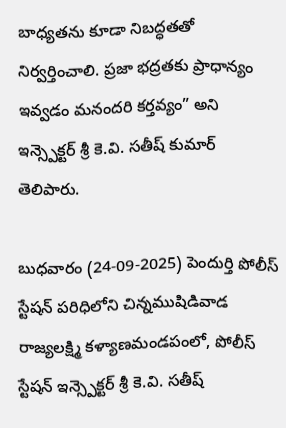బాధ్యతను కూడా నిబద్ధతతో నిర్వర్తించాలి. ప్రజా భద్రతకు ప్రాధాన్యం ఇవ్వడం మనందరి కర్తవ్యం” అని ఇన్స్పెక్టర్ శ్రీ కె.వి. సతీష్ కుమార్ తెలిపారు.

బుధవారం (24-09-2025) పెందుర్తి పోలీస్ స్టేషన్ పరిధిలోని చిన్నముషిడివాడ రాజ్యలక్ష్మి కళ్యాణమండపంలో, పోలీస్ స్టేషన్ ఇన్స్పెక్టర్ శ్రీ కె.వి. సతీష్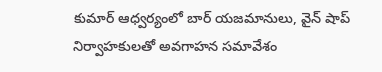కుమార్ ఆధ్వర్యంలో బార్ యజమానులు, వైన్ షాప్ నిర్వాహకులతో అవగాహన సమావేశం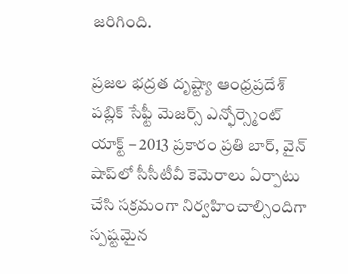జరిగింది.

ప్రజల భద్రత దృష్ట్యా ఆంధ్రప్రదేశ్ పబ్లిక్ సేఫ్టీ మెజర్స్ ఎన్ఫోర్స్మెంట్ యాక్ట్ – 2013 ప్రకారం ప్రతి బార్, వైన్ షాప్‌లో సీసీటీవీ కెమెరాలు ఏర్పాటు చేసి సక్రమంగా నిర్వహించాల్సిందిగా స్పష్టమైన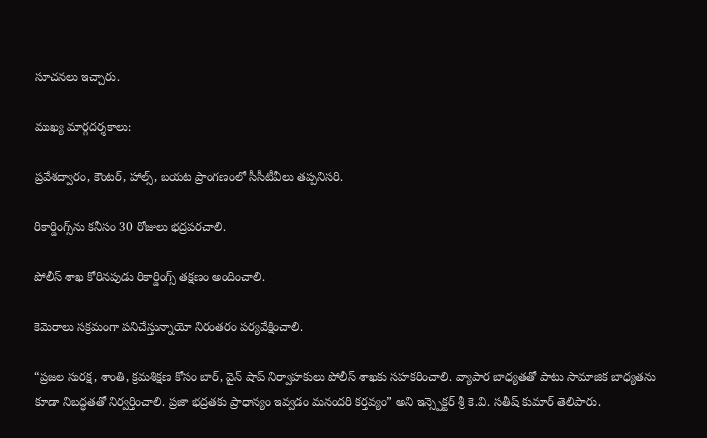సూచనలు ఇచ్చారు.

ముఖ్య మార్గదర్శకాలు:

ప్రవేశద్వారం, కౌంటర్, హాల్స్, బయట ప్రాంగణంలో సీసీటీవీలు తప్పనిసరి.

రికార్డింగ్స్‌ను కనీసం 30 రోజులు భద్రపరచాలి.

పోలీస్ శాఖ కోరినపుడు రికార్డింగ్స్ తక్షణం అందించాలి.

కెమెరాలు సక్రమంగా పనిచేస్తున్నాయో నిరంతరం పర్యవేక్షించాలి.

“ప్రజల సురక్ష, శాంతి, క్రమశిక్షణ కోసం బార్, వైన్ షాప్ నిర్వాహకులు పోలీస్ శాఖకు సహకరించాలి. వ్యాపార బాధ్యతతో పాటు సామాజిక బాధ్యతను కూడా నిబద్ధతతో నిర్వర్తించాలి. ప్రజా భద్రతకు ప్రాధాన్యం ఇవ్వడం మనందరి కర్తవ్యం” అని ఇన్స్పెక్టర్ శ్రీ కె.వి. సతీష్ కుమార్ తెలిపారు.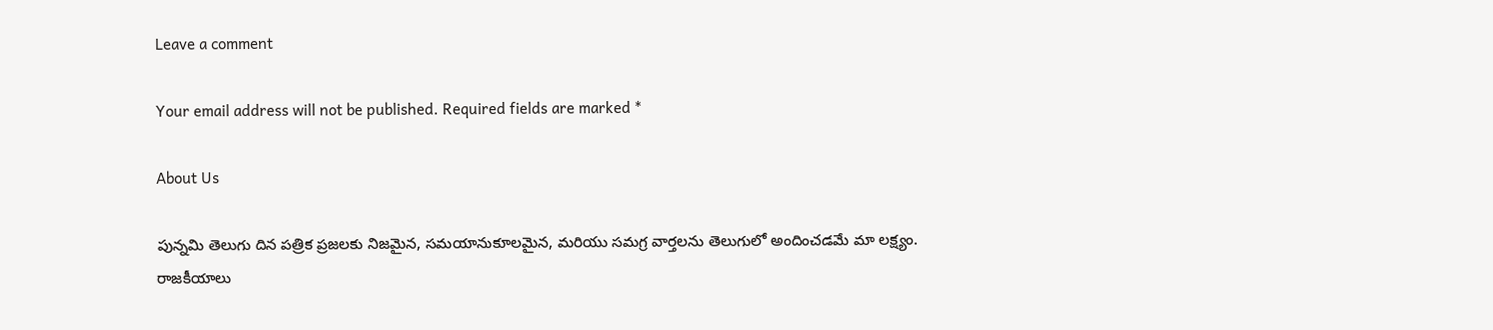Leave a comment

Your email address will not be published. Required fields are marked *

About Us

పున్నమి తెలుగు దిన పత్రిక ప్రజలకు నిజమైన, సమయానుకూలమైన, మరియు సమగ్ర వార్తలను తెలుగులో అందించడమే మా లక్ష్యం.
రాజకీయాలు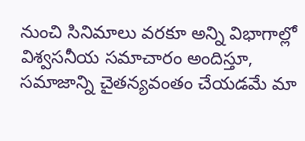నుంచి సినిమాలు వరకూ అన్ని విభాగాల్లో విశ్వసనీయ సమాచారం అందిస్తూ, సమాజాన్ని చైతన్యవంతం చేయడమే మా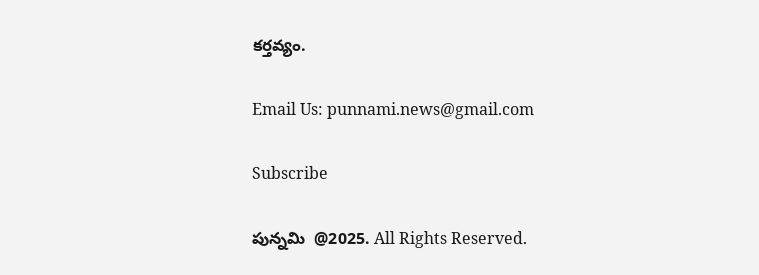కర్తవ్యం.

Email Us: punnami.news@gmail.com

Subscribe

పున్నమి  @2025. All Rights Reserved.